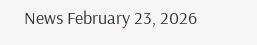News February 23, 2026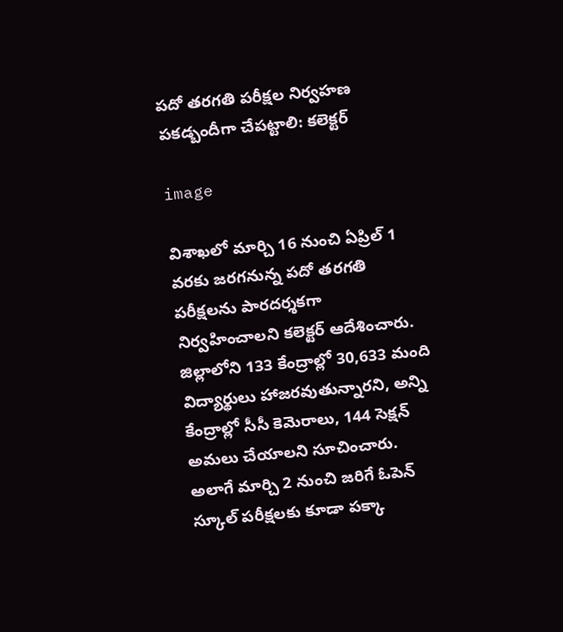పదో తరగతి పరీక్షల నిర్వహణ పకడ్బందీగా చేపట్టాలి: కలెక్టర్

image

విశాఖలో మార్చి 16 నుంచి ఏప్రిల్ 1 వరకు జరగనున్న పదో తరగతి పరీక్షలను పారదర్శకగా నిర్వహించాలని కలెక్టర్ ఆదేశించారు. జిల్లాలోని 133 కేంద్రాల్లో 30,633 మంది విద్యార్థులు హాజరవుతున్నారని, అన్ని కేంద్రాల్లో సీసీ కెమెరాలు, 144 సెక్షన్ అమలు చేయాలని సూచించారు. అలాగే మార్చి 2 నుంచి జరిగే ఓపెన్ స్కూల్ పరీక్షలకు కూడా పక్కా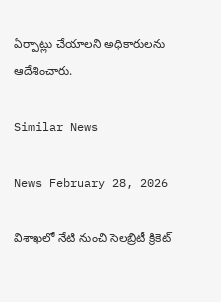ఏర్పాట్లు చేయాలని అధికారులను ఆదేశించారు.

Similar News

News February 28, 2026

విశాఖలో నేటి నుంచి సెలబ్రిటీ క్రికెట్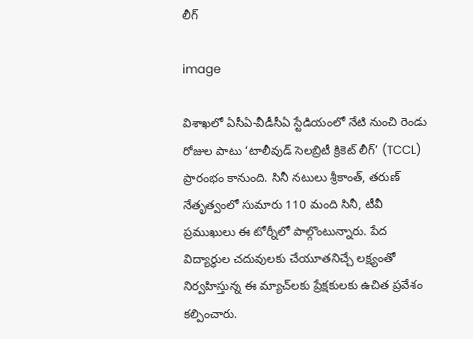లీగ్

image

విశాఖలో ఏసీఏ-వీడీసీఏ స్టేడియంలో నేటి నుంచి రెండు రోజుల పాటు ‘టాలీవుడ్ సెలబ్రిటీ క్రికెట్ లీగ్’ (TCCL) ప్రారంభం కానుంది. సినీ నటులు శ్రీకాంత్, తరుణ్ నేతృత్వంలో సుమారు 110 మంది సినీ, టీవీ ప్రముఖులు ఈ టోర్నీలో పాల్గొంటున్నారు. పేద విద్యార్థుల చదువులకు చేయూతనిచ్చే లక్ష్యంతో నిర్వహిస్తున్న ఈ మ్యాచ్‌లకు ప్రేక్షకులకు ఉచిత ప్రవేశం కల్పించారు.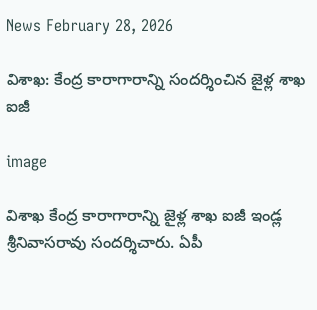News February 28, 2026

విశాఖ: కేంద్ర కారాగారాన్ని సందర్శించిన జైళ్ల శాఖ ఐజీ

image

విశాఖ కేంద్ర కారాగారాన్ని జైళ్ల శాఖ ఐజీ ఇండ్ల శ్రీనివాసరావు సందర్శిచారు. ఏపీ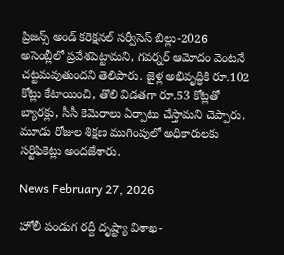ప్రిజన్స్ అండ్ కరెక్షనల్ సర్వీసెస్ బిల్లు-2026 అసెంబ్లీలో ప్రవేశపెట్టామని, గవర్నర్ ఆమోదం వెంటనే చట్టమవుతుందని తెలిపారు. జైళ్ల అభివృద్ధికి రూ.102 కోట్లు కేటాయించి, తొలి విడతగా రూ.53 కోట్లతో బ్యారక్లు, సీసీ కెమెరాలు ఏర్పాటు చేస్తామని చెప్పారు. మూడు రోజుల శిక్షణ ముగింపులో అధికారులకు సర్టిఫికెట్లు అందజేశారు.

News February 27, 2026

హోలీ పండుగ రద్దీ దృష్ట్యా విశాఖ-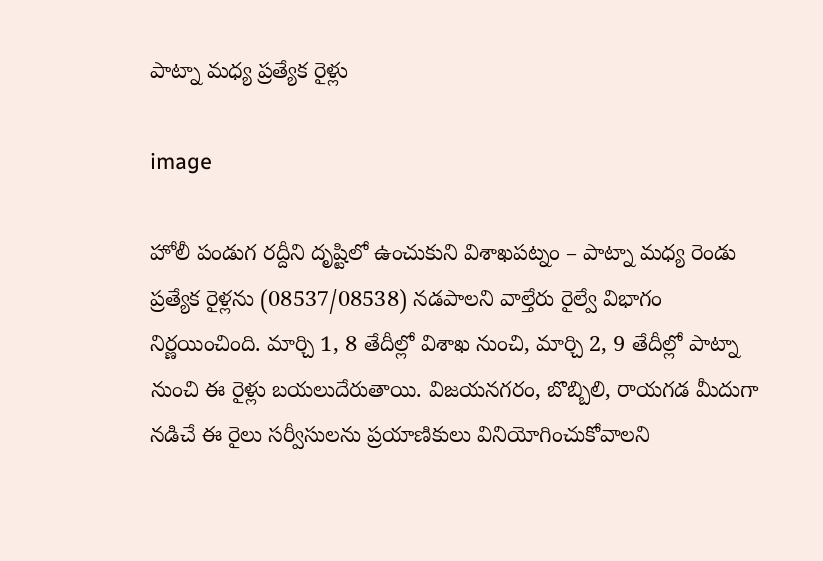పాట్నా మధ్య ప్రత్యేక రైళ్లు

image

హోలీ పండుగ రద్దీని దృష్టిలో ఉంచుకుని విశాఖపట్నం – పాట్నా మధ్య రెండు ప్రత్యేక రైళ్లను (08537/08538) నడపాలని వాల్తేరు రైల్వే విభాగం నిర్ణయించింది. మార్చి 1, 8 తేదీల్లో విశాఖ నుంచి, మార్చి 2, 9 తేదీల్లో పాట్నా నుంచి ఈ రైళ్లు బయలుదేరుతాయి. విజయనగరం, బొబ్బిలి, రాయగడ మీదుగా నడిచే ఈ రైలు సర్వీసులను ప్రయాణికులు వినియోగించుకోవాలని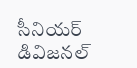సీనియర్ డివిజనల్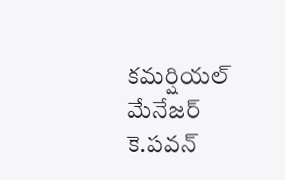కమర్షియల్ మేనేజర్ కె.పవన్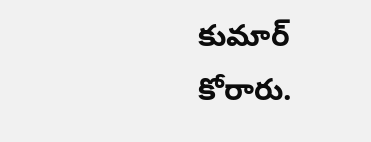కుమార్ కోరారు.